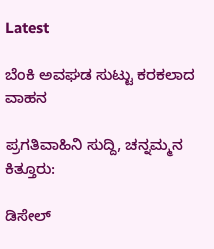Latest

ಬೆಂಕಿ ಅವಘಡ ಸುಟ್ಟು ಕರಕಲಾದ ವಾಹನ

ಪ್ರಗತಿವಾಹಿನಿ ಸುದ್ದಿ, ಚನ್ನಮ್ಮನ ಕಿತ್ತೂರು:

ಡಿಸೇಲ್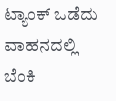ಟ್ಯಾಂಕ್ ಒಡೆದು ವಾಹನದಲ್ಲಿ ಬೆಂಕಿ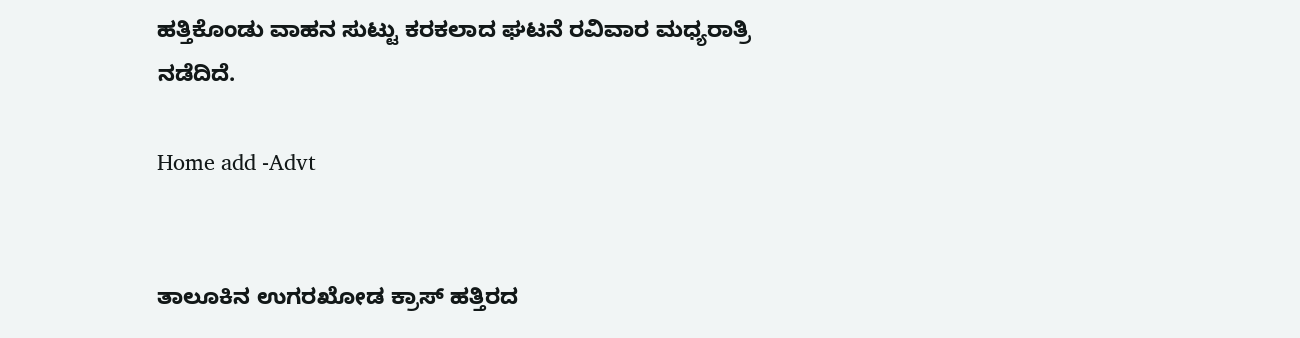ಹತ್ತಿಕೊಂಡು ವಾಹನ ಸುಟ್ಟು ಕರಕಲಾದ ಘಟನೆ ರವಿವಾರ ಮಧ್ಯರಾತ್ರಿ ನಡೆದಿದೆ.

Home add -Advt


ತಾಲೂಕಿನ ಉಗರಖೋಡ ಕ್ರಾಸ್ ಹತ್ತಿರದ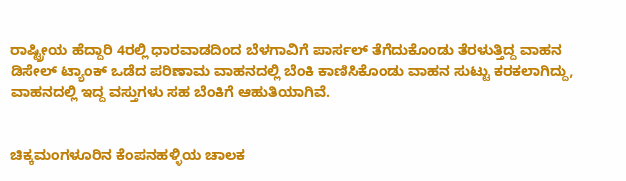ರಾಷ್ಟ್ರೀಯ ಹೆದ್ದಾರಿ 4ರಲ್ಲಿ ಧಾರವಾಡದಿಂದ ಬೆಳಗಾವಿಗೆ ಪಾರ್ಸಲ್ ತೆಗೆದುಕೊಂಡು ತೆರಳುತ್ತಿದ್ದ ವಾಹನ ಡಿಸೇಲ್ ಟ್ಯಾಂಕ್ ಒಡೆದ ಪರಿಣಾಮ ವಾಹನದಲ್ಲಿ ಬೆಂಕಿ ಕಾಣಿಸಿಕೊಂಡು ವಾಹನ ಸುಟ್ಟು ಕರಕಲಾಗಿದ್ದು, ವಾಹನದಲ್ಲಿ ಇದ್ದ ವಸ್ತುಗಳು ಸಹ ಬೆಂಕಿಗೆ ಆಹುತಿಯಾಗಿವೆ.


ಚಿಕ್ಕಮಂಗಳೂರಿನ ಕೆಂಪನಹಳ್ಳಿಯ ಚಾಲಕ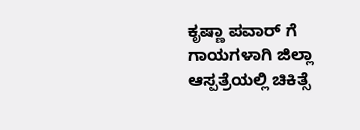ಕೃಷ್ಣಾ ಪವಾರ್ ಗೆ ಗಾಯಗಳಾಗಿ ಜಿಲ್ಲಾ ಆಸ್ಪತ್ರೆಯಲ್ಲಿ ಚಿಕಿತ್ಸೆ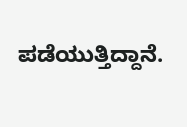ಪಡೆಯುತ್ತಿದ್ದಾನೆ.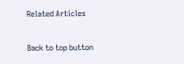Related Articles

Back to top button